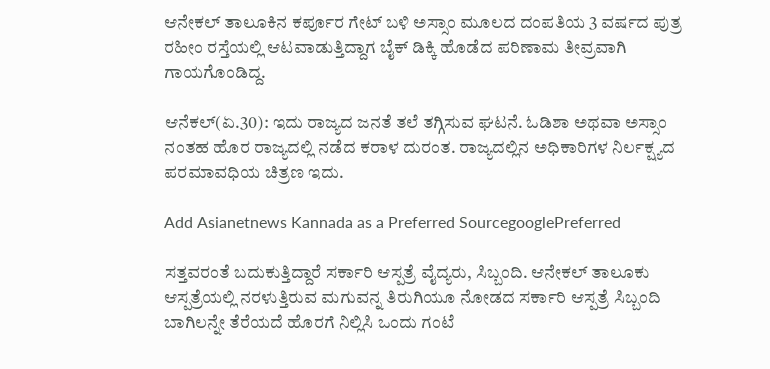ಆನೇಕಲ್ ತಾಲೂಕಿನ ಕರ್ಪೂರ ಗೇಟ್ ಬಳಿ ಅಸ್ಸಾಂ ಮೂಲದ ದಂಪತಿಯ 3 ವರ್ಷದ ಪುತ್ರ ರಹೀಂ ರಸ್ತೆಯಲ್ಲಿ ಆಟವಾಡುತ್ತಿದ್ದಾಗ ಬೈಕ್ ಡಿಕ್ಕಿ ಹೊಡೆದ ಪರಿಣಾಮ ತೀವ್ರವಾಗಿ ಗಾಯಗೊಂಡಿದ್ದ.

ಆನೆಕಲ್(ಏ.30): ಇದು ರಾಜ್ಯದ ಜನತೆ ತಲೆ ತಗ್ಗಿಸುವ ಘಟನೆ. ಓಡಿಶಾ ಅಥವಾ ಅಸ್ಸಾಂ ನಂತಹ ಹೊರ ರಾಜ್ಯದಲ್ಲಿ ನಡೆದ ಕರಾಳ ದುರಂತ. ರಾಜ್ಯದಲ್ಲಿನ ಅಧಿಕಾರಿಗಳ ನಿರ್ಲಕ್ಷ್ಯದ ಪರಮಾವಧಿಯ ಚಿತ್ರಣ ಇದು.

Add Asianetnews Kannada as a Preferred SourcegooglePreferred

ಸತ್ತವರಂತೆ ಬದುಕುತ್ತಿದ್ದಾರೆ ಸರ್ಕಾರಿ ಆಸ್ಪತ್ರೆ ವೈದ್ಯರು, ಸಿಬ್ಬಂದಿ. ಆನೇಕಲ್ ತಾಲೂಕು ಆಸ್ಪತ್ರೆಯಲ್ಲಿ ನರಳುತ್ತಿರುವ ಮಗುವನ್ನ ತಿರುಗಿಯೂ ನೋಡದ ಸರ್ಕಾರಿ ಆಸ್ಪತ್ರೆ ಸಿಬ್ಬಂದಿ ಬಾಗಿಲನ್ನೇ ತೆರೆಯದೆ ಹೊರಗೆ ನಿಲ್ಲಿಸಿ ಒಂದು ಗಂಟೆ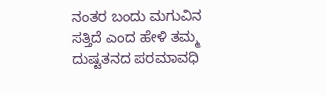ನಂತರ ಬಂದು ಮಗುವಿನ ಸತ್ತಿದೆ ಎಂದ ಹೇಳಿ ತಮ್ಮ ದುಷ್ಟತನದ ಪರಮಾವಧಿ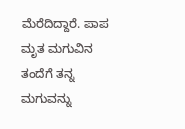ಮೆರೆದಿದ್ದಾರೆ. ಪಾಪ ಮೃತ ಮಗುವಿನ ತಂದೆಗೆ ತನ್ನ ಮಗುವನ್ನು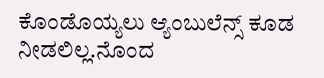ಕೊಂಡೊಯ್ಯಲು ಆ್ಯಂಬುಲೆನ್ಸ್ ಕೂಡ ನೀಡಲಿಲ್ಲ.ನೊಂದ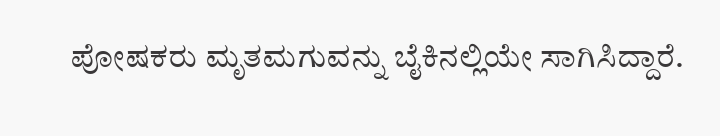ಪೋಷಕರು ಮೃತಮಗುವನ್ನು ಬೈಕಿನಲ್ಲಿಯೇ ಸಾಗಿಸಿದ್ದಾರೆ.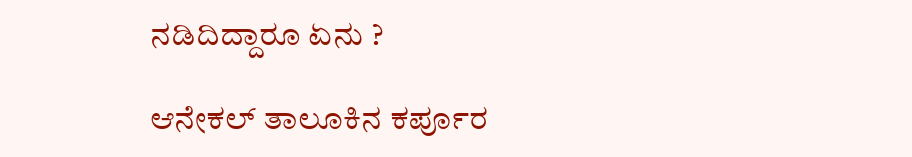ನಡಿದಿದ್ದಾರೂ ಏನು ?

ಆನೇಕಲ್ ತಾಲೂಕಿನ ಕರ್ಪೂರ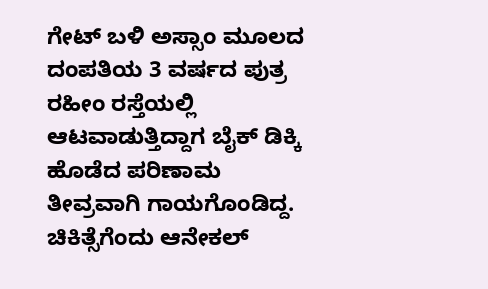ಗೇಟ್ ಬಳಿ ಅಸ್ಸಾಂ ಮೂಲದ ದಂಪತಿಯ 3 ವರ್ಷದ ಪುತ್ರ ರಹೀಂ ರಸ್ತೆಯಲ್ಲಿ ಆಟವಾಡುತ್ತಿದ್ದಾಗ ಬೈಕ್ ಡಿಕ್ಕಿ ಹೊಡೆದ ಪರಿಣಾಮ ತೀವ್ರವಾಗಿ ಗಾಯಗೊಂಡಿದ್ದ. ಚಿಕಿತ್ಸೆಗೆಂದು ಆನೇಕಲ್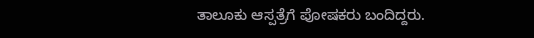ತಾಲೂಕು ಆಸ್ಪತ್ರೆಗೆ ಪೋಷಕರು ಬಂದಿದ್ದರು.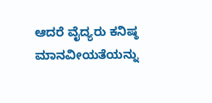ಆದರೆ ವೈದ್ಯರು ಕನಿಷ್ಠ ಮಾನವೀಯತೆಯನ್ನು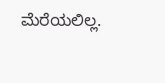ಮೆರೆಯಲಿಲ್ಲ.